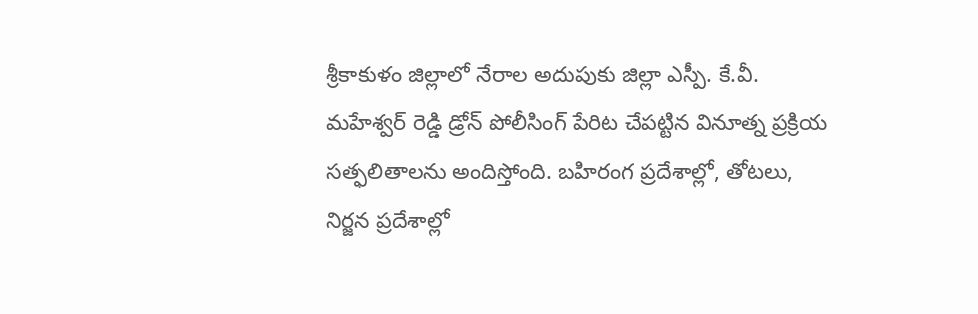శ్రీకాకుళం జిల్లాలో నేరాల అదుపుకు జిల్లా ఎస్పీ. కే.వీ. మహేశ్వర్ రెడ్డి డ్రోన్ పోలీసింగ్ పేరిట చేపట్టిన వినూత్న ప్రక్రియ సత్ఫలితాలను అందిస్తోంది. బహిరంగ ప్రదేశాల్లో, తోటలు, నిర్జన ప్రదేశాల్లో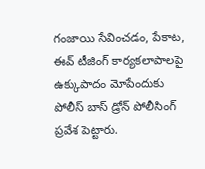గంజాయి సేవించడం, పేకాట, ఈవ్ టీజింగ్ కార్యకలాపాలపై ఉక్కుపాదం మోపేందుకు పోలీస్ బాస్ డ్రోన్ పోలీసింగ్ ప్రవేశ పెట్టారు.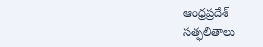ఆంధ్రప్రదేశ్
సత్ఫలితాలు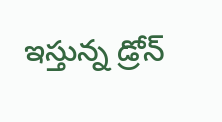ఇస్తున్న డ్రోన్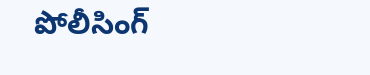పోలీసింగ్